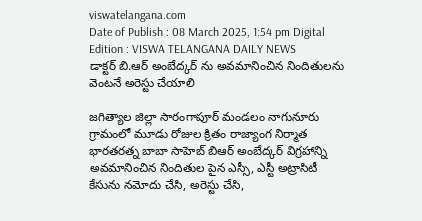viswatelangana.com
Date of Publish : 08 March 2025, 1:54 pm Digital Edition : VISWA TELANGANA DAILY NEWS
డాక్టర్ బి.ఆర్ అంబేద్కర్ ను అవమానించిన నిందితులను వెంటనే అరెస్టు చేయాలి

జగిత్యాల జిల్లా సారంగాపూర్ మండలం నాగునూరు గ్రామంలో మూడు రోజుల క్రితం రాజ్యాంగ నిర్మాత భారతరత్న బాబా సాహెబ్ బిఆర్ అంబేద్కర్ విగ్రహాన్ని అవమానించిన నిందితుల పైన ఎస్సీ, ఎస్టీ అట్రాసిటీ కేసును నమోదు చేసి, అరెస్టు చేసి,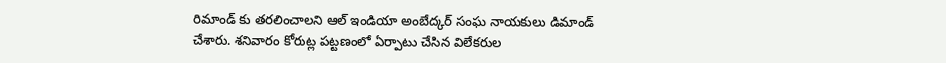రిమాండ్ కు తరలించాలని ఆల్ ఇండియా అంబేద్కర్ సంఘ నాయకులు డిమాండ్ చేశారు. శనివారం కోరుట్ల పట్టణంలో ఏర్పాటు చేసిన విలేకరుల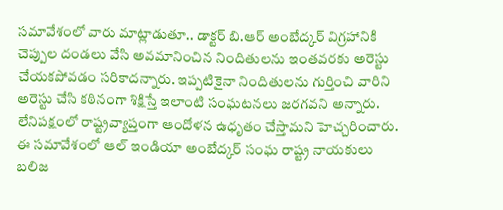సమావేశంలో వారు మాట్లాడుతూ.. డాక్టర్ బి.ఆర్ అంబేద్కర్ విగ్రహానికి చెప్పుల దండలు వేసి అవమానించిన నిందితులను ఇంతవరకు అరెస్టు చేయకపోవడం సరికాదన్నారు. ఇప్పటికైనా నిందితులను గుర్తించి వారిని అరెస్టు చేసి కఠినంగా శిక్షిస్తే ఇలాంటి సంఘటనలు జరగవని అన్నారు. లేనిపక్షంలో రాష్ట్రవ్యాప్తంగా ఆందోళన ఉధృతం చేస్తామని హెచ్చరించారు. ఈ సమావేశంలో ఆల్ ఇండియా అంబేద్కర్ సంఘ రాష్ట్ర నాయకులు బలిజ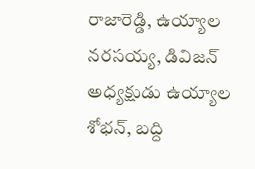రాజారెడ్డి, ఉయ్యాల నరసయ్య, డివిజన్ అధ్యక్షుడు ఉయ్యాల శోభన్, బద్ది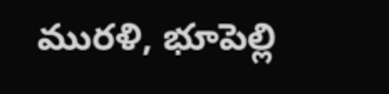మురళి, భూపెల్లి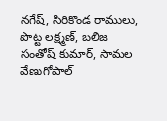నగేష్, సిరికొండ రాములు, పొట్ట లక్ష్మణ్, బలిజ సంతోష్ కుమార్, సామల వేణుగోపాల్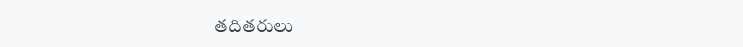తదితరులు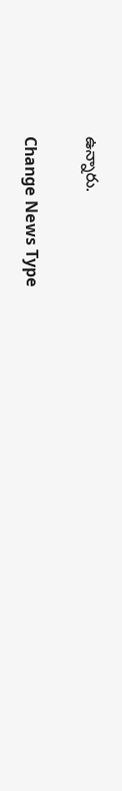ఉన్నారు.

Change News Type